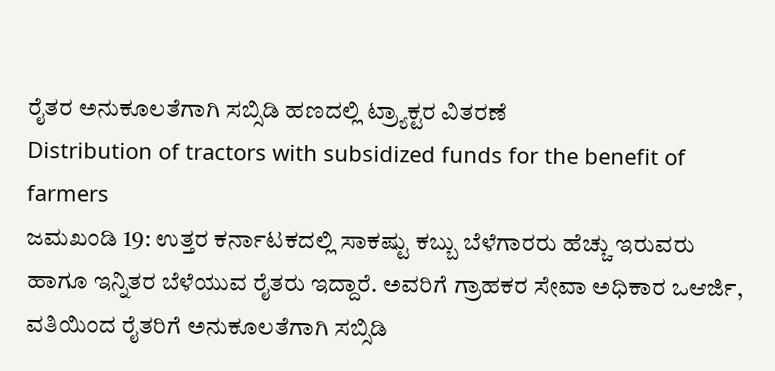ರೈತರ ಅನುಕೂಲತೆಗಾಗಿ ಸಬ್ಸಿಡಿ ಹಣದಲ್ಲಿ ಟ್ರ್ಯಾಕ್ಟರ ವಿತರಣೆ
Distribution of tractors with subsidized funds for the benefit of farmers
ಜಮಖಂಡಿ 19: ಉತ್ತರ ಕರ್ನಾಟಕದಲ್ಲಿ ಸಾಕಷ್ಟು ಕಬ್ಬು ಬೆಳೆಗಾರರು ಹೆಚ್ಚು ಇರುವರು ಹಾಗೂ ಇನ್ನಿತರ ಬೆಳೆಯುವ ರೈತರು ಇದ್ದಾರೆ. ಅವರಿಗೆ ಗ್ರಾಹಕರ ಸೇವಾ ಅಧಿಕಾರ ಒಆರ್ಜಿ, ವತಿಯಿಂದ ರೈತರಿಗೆ ಅನುಕೂಲತೆಗಾಗಿ ಸಬ್ಸಿಡಿ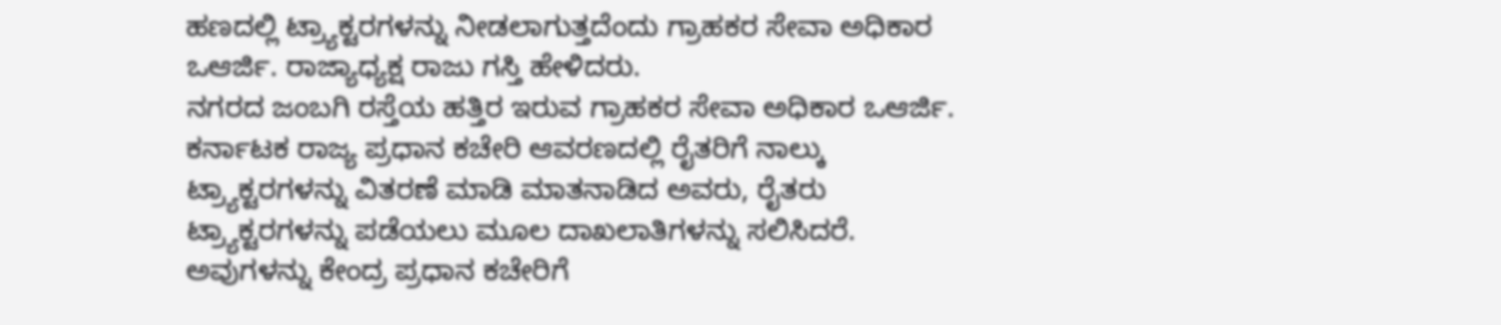ಹಣದಲ್ಲಿ ಟ್ರ್ಯಾಕ್ಟರಗಳನ್ನು ನೀಡಲಾಗುತ್ತದೆಂದು ಗ್ರಾಹಕರ ಸೇವಾ ಅಧಿಕಾರ ಒಆರ್ಜಿ. ರಾಜ್ಯಾಧ್ಯಕ್ಷ ರಾಜು ಗಸ್ತಿ ಹೇಳಿದರು.
ನಗರದ ಜಂಬಗಿ ರಸ್ತೆಯ ಹತ್ತಿರ ಇರುವ ಗ್ರಾಹಕರ ಸೇವಾ ಅಧಿಕಾರ ಒಆರ್ಜಿ. ಕರ್ನಾಟಕ ರಾಜ್ಯ ಪ್ರಧಾನ ಕಚೇರಿ ಆವರಣದಲ್ಲಿ ರೈತರಿಗೆ ನಾಲ್ಕು ಟ್ರ್ಯಾಕ್ಟರಗಳನ್ನು ವಿತರಣೆ ಮಾಡಿ ಮಾತನಾಡಿದ ಅವರು, ರೈತರು ಟ್ರ್ಯಾಕ್ಟರಗಳನ್ನು ಪಡೆಯಲು ಮೂಲ ದಾಖಲಾತಿಗಳನ್ನು ಸಲಿಸಿದರೆ. ಅವುಗಳನ್ನು ಕೇಂದ್ರ ಪ್ರಧಾನ ಕಚೇರಿಗೆ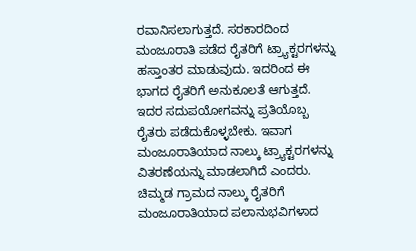ರವಾನಿಸಲಾಗುತ್ತದೆ. ಸರಕಾರದಿಂದ ಮಂಜೂರಾತಿ ಪಡೆದ ರೈತರಿಗೆ ಟ್ರ್ಯಾಕ್ಟರಗಳನ್ನು ಹಸ್ತಾಂತರ ಮಾಡುವುದು. ಇದರಿಂದ ಈ ಭಾಗದ ರೈತರಿಗೆ ಅನುಕೂಲತೆ ಆಗುತ್ತದೆ. ಇದರ ಸದುಪಯೋಗವನ್ನು ಪ್ರತಿಯೊಬ್ಬ ರೈತರು ಪಡೆದುಕೊಳ್ಳಬೇಕು. ಇವಾಗ ಮಂಜೂರಾತಿಯಾದ ನಾಲ್ಕು ಟ್ರ್ಯಾಕ್ಟರಗಳನ್ನು ವಿತರಣೆಯನ್ನು ಮಾಡಲಾಗಿದೆ ಎಂದರು.
ಚಿಮ್ಮಡ ಗ್ರಾಮದ ನಾಲ್ಕು ರೈತರಿಗೆ ಮಂಜೂರಾತಿಯಾದ ಪಲಾನುಭವಿಗಳಾದ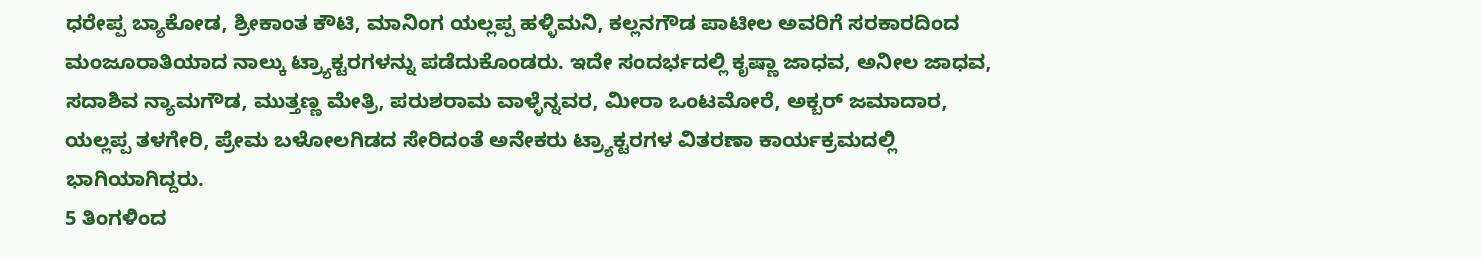ಧರೇಪ್ಪ ಬ್ಯಾಕೋಡ, ಶ್ರೀಕಾಂತ ಕೌಟಿ, ಮಾನಿಂಗ ಯಲ್ಲಪ್ಪ ಹಳ್ಳಿಮನಿ, ಕಲ್ಲನಗೌಡ ಪಾಟೀಲ ಅವರಿಗೆ ಸರಕಾರದಿಂದ ಮಂಜೂರಾತಿಯಾದ ನಾಲ್ಕು ಟ್ರ್ಯಾಕ್ಟರಗಳನ್ನು ಪಡೆದುಕೊಂಡರು. ಇದೇ ಸಂದರ್ಭದಲ್ಲಿ ಕೃಷ್ಣಾ ಜಾಧವ, ಅನೀಲ ಜಾಧವ, ಸದಾಶಿವ ನ್ಯಾಮಗೌಡ, ಮುತ್ತಣ್ಣ ಮೇತ್ರಿ, ಪರುಶರಾಮ ವಾಳ್ಳೆನ್ನವರ, ಮೀರಾ ಒಂಟಮೋರೆ, ಅಕ್ಬರ್ ಜಮಾದಾರ, ಯಲ್ಲಪ್ಪ ತಳಗೇರಿ, ಪ್ರೇಮ ಬಳೋಲಗಿಡದ ಸೇರಿದಂತೆ ಅನೇಕರು ಟ್ರ್ಯಾಕ್ಟರಗಳ ವಿತರಣಾ ಕಾರ್ಯಕ್ರಮದಲ್ಲಿ ಭಾಗಿಯಾಗಿದ್ದರು.
5 ತಿಂಗಳಿಂದ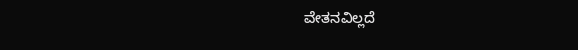ವೇತನವಿಲ್ಲದೆ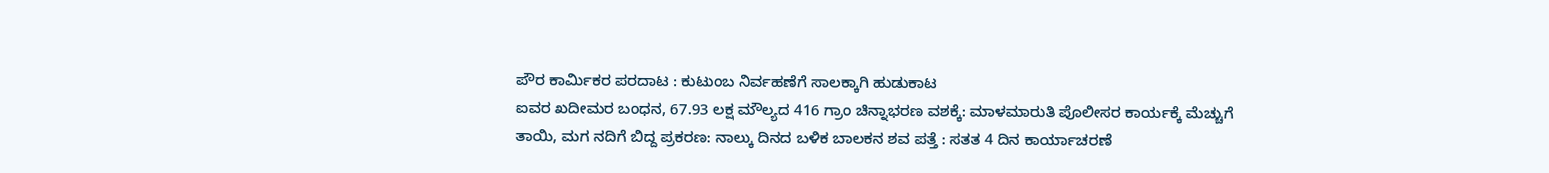ಪೌರ ಕಾರ್ಮಿಕರ ಪರದಾಟ : ಕುಟುಂಬ ನಿರ್ವಹಣೆಗೆ ಸಾಲಕ್ಕಾಗಿ ಹುಡುಕಾಟ
ಐವರ ಖದೀಮರ ಬಂಧನ, 67.93 ಲಕ್ಷ ಮೌಲ್ಯದ 416 ಗ್ರಾಂ ಚಿನ್ನಾಭರಣ ವಶಕ್ಕೆ: ಮಾಳಮಾರುತಿ ಪೊಲೀಸರ ಕಾರ್ಯಕ್ಕೆ ಮೆಚ್ಚುಗೆ
ತಾಯಿ, ಮಗ ನದಿಗೆ ಬಿದ್ದ ಪ್ರಕರಣ: ನಾಲ್ಕು ದಿನದ ಬಳಿಕ ಬಾಲಕನ ಶವ ಪತ್ತೆ : ಸತತ 4 ದಿನ ಕಾರ್ಯಾಚರಣೆ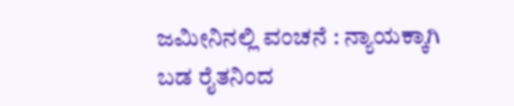ಜಮೀನಿನಲ್ಲಿ ವಂಚನೆ : ನ್ಯಾಯಕ್ಕಾಗಿ ಬಡ ರೈತನಿಂದ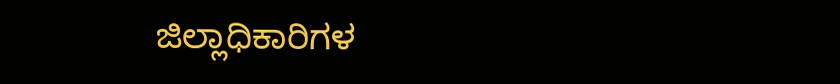ಜಿಲ್ಲಾಧಿಕಾರಿಗಳ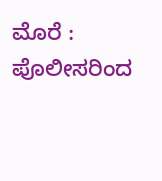ಮೊರೆ : ಪೊಲೀಸರಿಂದ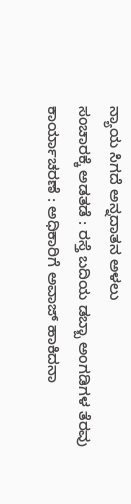ನ್ಯಾಯ ಸಿಗದೆ ಅನ್ನದಾತನ ಅಳಲು
ಸಂಚಾರಕ್ಕೆ ಅಡತಡೆ : ರಸ್ತೆ ಬದಿಯ ಡಬ್ಬಾ ಅಂಗಡಿಗಳ ತೆರವು ಕಾರ್ಯಾಚರಣೆ : ಅಧಿಕಾರಿಗೆ ಅವಾಜ್ ಹಾಕಿದನಾ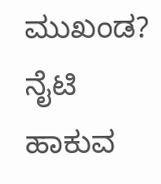ಮುಖಂಡ?
ನೈಟಿ ಹಾಕುವ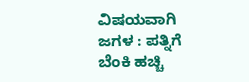ವಿಷಯವಾಗಿ ಜಗಳ : ಪತ್ನಿಗೆ ಬೆಂಕಿ ಹಚ್ಚಿ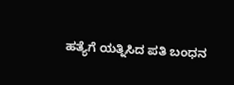ಹತ್ಯೆಗೆ ಯತ್ನಿಸಿದ ಪತಿ ಬಂಧನ